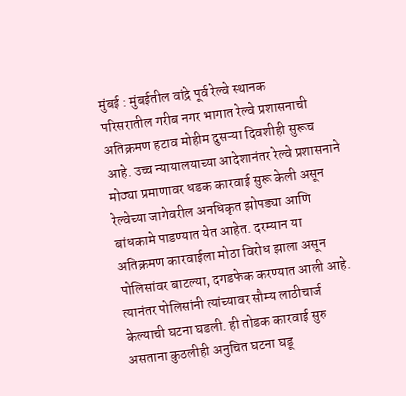मुंबई : मुंबईतील वांद्रे पूर्व रेल्वे स्थानक
परिसरातील गरीब नगर भागात रेल्वे प्रशासनाची अतिक्रमण हटाव मोहीम दुसऱ्या दिवशीही सुरूच आहे. उच्च न्यायालयाच्या आदेशानंतर रेल्वे प्रशासनाने मोठ्या प्रमाणावर धडक कारवाई सुरू केली असून रेल्वेच्या जागेवरील अनधिकृत झोपड्या आणि बांधकामे पाडण्यात येत आहेत. दरम्यान या अतिक्रमण कारवाईला मोठा विरोध झाला असून पोलिसांवर बाटल्या, दगडफेक करण्यात आली आहे. त्यानंतर पोलिसांनी त्यांच्यावर सौम्य लाठीचार्ज केल्याची घटना घडली. ही तोडक कारवाई सुरु असताना कुठलीही अनुचित घटना घडू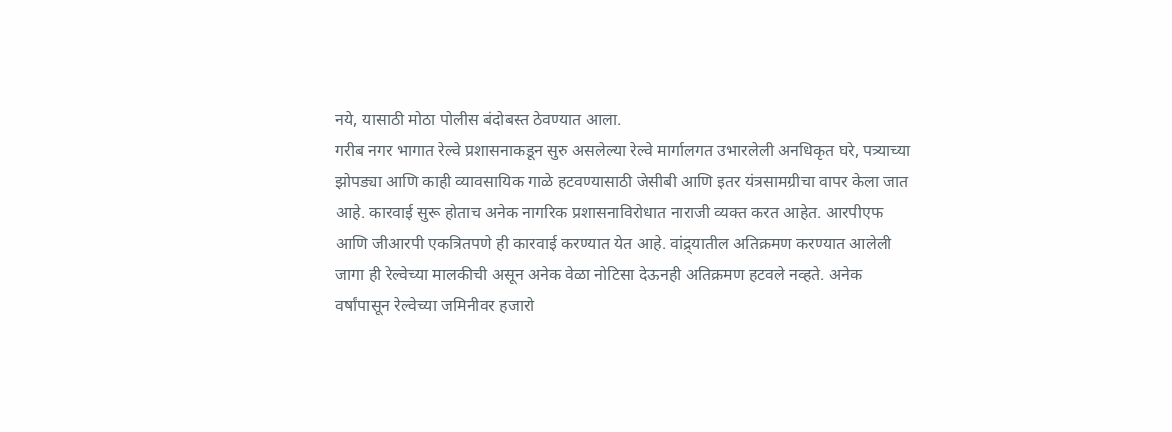नये, यासाठी मोठा पोलीस बंदोबस्त ठेवण्यात आला.
गरीब नगर भागात रेल्वे प्रशासनाकडून सुरु असलेल्या रेल्वे मार्गालगत उभारलेली अनधिकृत घरे, पत्र्याच्या झोपड्या आणि काही व्यावसायिक गाळे हटवण्यासाठी जेसीबी आणि इतर यंत्रसामग्रीचा वापर केला जात आहे. कारवाई सुरू होताच अनेक नागरिक प्रशासनाविरोधात नाराजी व्यक्त करत आहेत. आरपीएफ आणि जीआरपी एकत्रितपणे ही कारवाई करण्यात येत आहे. वांद्र्यातील अतिक्रमण करण्यात आलेली जागा ही रेल्वेच्या मालकीची असून अनेक वेळा नोटिसा देऊनही अतिक्रमण हटवले नव्हते. अनेक वर्षांपासून रेल्वेच्या जमिनीवर हजारो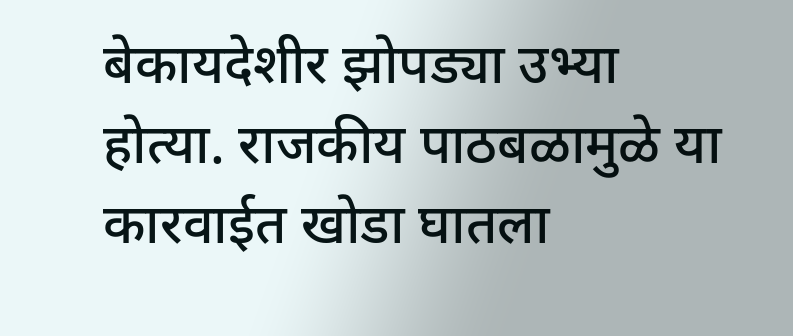बेकायदेशीर झोपड्या उभ्या होत्या. राजकीय पाठबळामुळे या कारवाईत खोडा घातला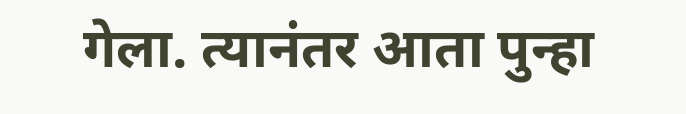गेला. त्यानंतर आता पुन्हा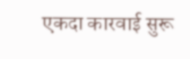एकदा कारवाई सुरू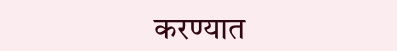करण्यात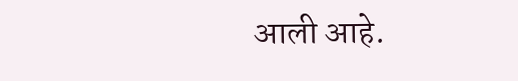आली आहे.